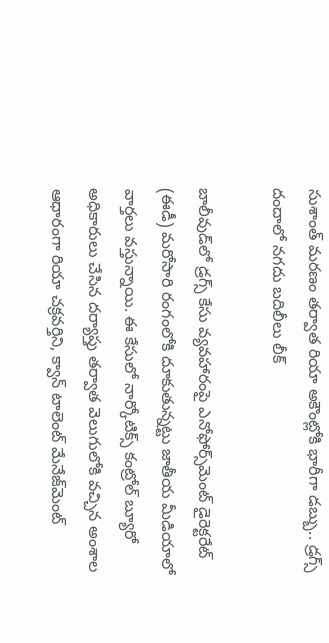సుశాంత్ మరణం తర్వాత రియా అకౌంట్లోకి భారీగా డబ్బు.. డ్రగ్స్‌ దందాలో నగదు బదిలీలు లీక్

బాలీవుడ్‌లో డ్రగ్స్ కేసు వ్యవహారంపై ఎనోఫోర్స్‌మెంట్ డైరెక్టరేట్ (ఈడీ) మరోసారి రంగంలోకి దూకుతున్నట్టు జాతీయ మీడియాలో వార్తలు వస్తున్నాయి. ఈ కేసులో నార్కోటిక్స్ కంట్రోల్ బ్యూరో అధికారులు చేసిన దర్యాప్తు తర్వాత వెలుగులోకి వచ్చిన అంశాల ఆధారంగా రియా చక్రవర్తిని, క్వాన్ టాలెంట్ మేనేజ్‌మెంట్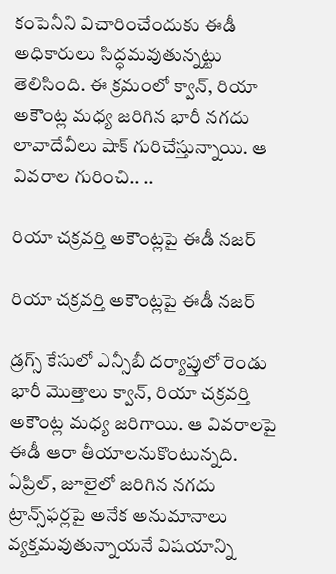కంపెనీని విచారించేందుకు ఈడీ అధికారులు సిద్ధమవుతున్నట్టు తెలిసింది. ఈ క్రమంలో క్వాన్, రియా అకౌంట్ల మధ్య జరిగిన భారీ నగదు లావాదేవీలు షాక్ గురిచేస్తున్నాయి. ఆ వివరాల గురించి.. ..

రియా చక్రవర్తి అకౌంట్లపై ఈడీ నజర్

రియా చక్రవర్తి అకౌంట్లపై ఈడీ నజర్

డ్రగ్స్ కేసులో ఎన్సీబీ దర్యాప్తులో రెండు భారీ మొత్తాలు క్వాన్, రియా చక్రవర్తి అకౌంట్ల మధ్య జరిగాయి. ఆ వివరాలపై ఈడీ ఆరా తీయాలనుకొంటున్నది. ఏప్రిల్, జూలైలో జరిగిన నగదు ట్రాన్స్‌ఫర్లపై అనేక అనుమానాలు వ్యక్తమవుతున్నాయనే విషయాన్ని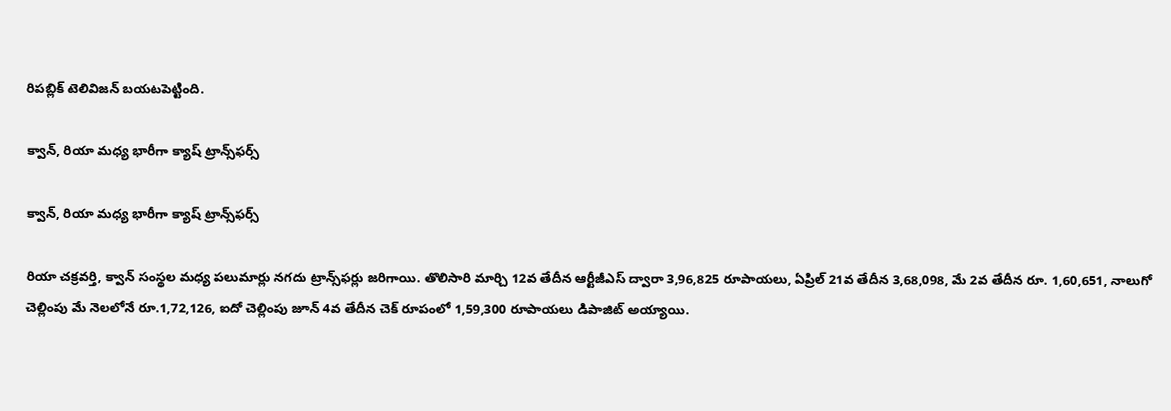రిపబ్లిక్ టెలివిజన్ బయటపెట్టింది.

క్వాన్, రియా మధ్య భారీగా క్యాష్ ట్రాన్స్‌ఫర్స్

క్వాన్, రియా మధ్య భారీగా క్యాష్ ట్రాన్స్‌ఫర్స్

రియా చక్రవర్తి, క్వాన్ సంస్థల మధ్య పలుమార్లు నగదు ట్రాన్స్‌ఫర్లు జరిగాయి. తొలిసారి మార్చి 12వ తేదీన ఆర్టీజీఎస్ ద్వారా 3,96,825 రూపాయలు, ఏప్రిల్ 21వ తేదీన 3,68,098, మే 2వ తేదీన రూ. 1,60,651, నాలుగో చెల్లింపు మే నెలలోనే రూ.1,72,126, ఐదో చెల్లింపు జూన్ 4వ తేదీన చెక్ రూపంలో 1,59,300 రూపాయలు డిపాజిట్ అయ్యాయి.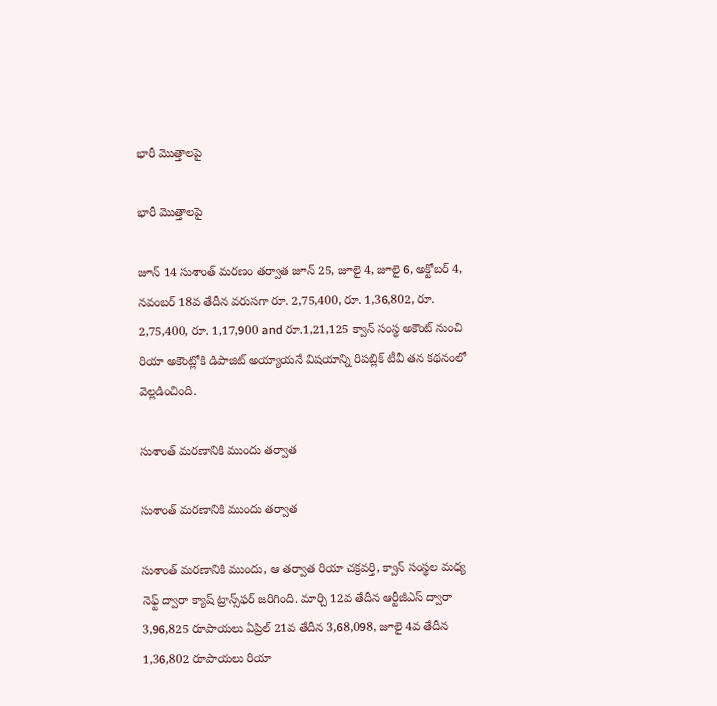భారీ మొత్తాలపై

భారీ మొత్తాలపై

జూన్ 14 సుశాంత్ మరణం తర్వాత జూన్ 25, జూలై 4, జూలై 6, అక్టోబర్ 4, నవంబర్ 18వ తేదీన వరుసగా రూ. 2,75,400, రూ. 1,36,802, రూ. 2,75,400, రూ. 1,17,900 and రూ.1,21,125 క్వాన్ సంస్థ అకౌంట్ నుంచి రియా అకౌంట్లోకి డిపాజిట్ అయ్యాయనే విషయాన్ని రిపబ్లిక్ టీవీ తన కథనంలో వెల్లడించింది.

సుశాంత్ మరణానికి ముందు తర్వాత

సుశాంత్ మరణానికి ముందు తర్వాత

సుశాంత్ మరణానికి ముందు, ఆ తర్వాత రియా చక్రవర్తి, క్వాన్ సంస్థల మధ్య నెఫ్ట్ ద్వారా క్యాష్ ట్రాన్స్‌ఫర్ జరిగింది. మార్చి 12వ తేదీన ఆర్టీజీఎస్ ద్వారా 3,96,825 రూపాయలు ఏప్రిల్ 21వ తేదీన 3,68,098, జూలై 4వ తేదీన 1,36,802 రూపాయలు రియా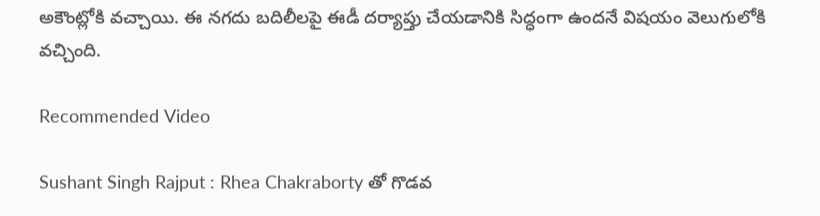అకౌంట్లోకి వచ్చాయి. ఈ నగదు బదిలీలపై ఈడీ దర్యాప్తు చేయడానికి సిద్ధంగా ఉందనే విషయం వెలుగులోకి వచ్చింది.

Recommended Video

Sushant Singh Rajput : Rhea Chakraborty తో గొడవ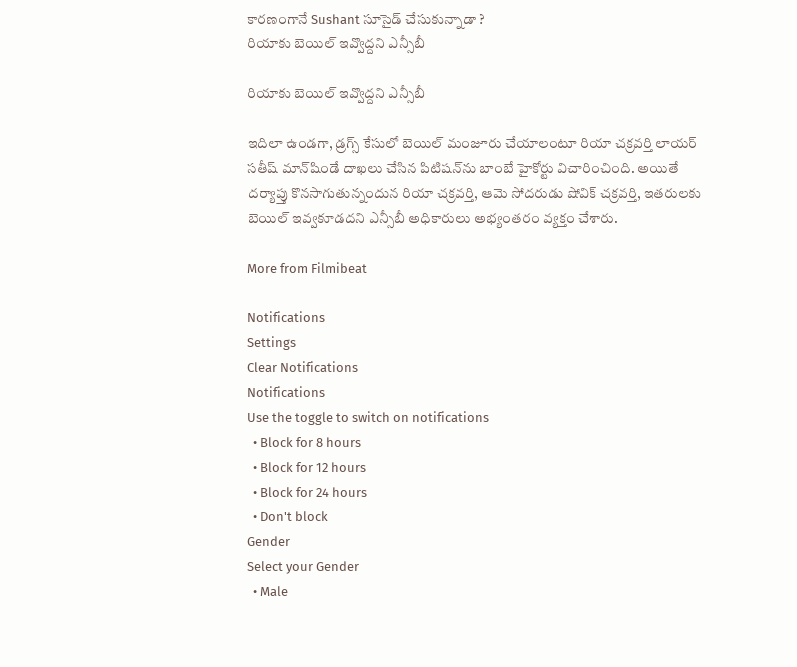కారణంగానే Sushant సూసైడ్ చేసుకున్నాడా ?
రియాకు బెయిల్ ఇవ్వొద్దని ఎన్సీబీ

రియాకు బెయిల్ ఇవ్వొద్దని ఎన్సీబీ

ఇదిలా ఉండగా, డ్రగ్స్ కేసులో బెయిల్ మంజూరు చేయాలంటూ రియా చక్రవర్తి లాయర్ సతీష్ మాన్‌షిండే దాఖలు చేసిన పిటిషన్‌ను బాంబే హైకోర్టు విచారించింది. అయితే దర్యాప్తు కొనసాగుతున్నందున రియా చక్రవర్తి, ఆమె సోదరుడు షోవిక్ చక్రవర్తి, ఇతరులకు బెయిల్ ఇవ్వకూడదని ఎన్సీబీ అధికారులు అభ్యంతరం వ్యక్తం చేశారు.

More from Filmibeat

Notifications
Settings
Clear Notifications
Notifications
Use the toggle to switch on notifications
  • Block for 8 hours
  • Block for 12 hours
  • Block for 24 hours
  • Don't block
Gender
Select your Gender
  • Male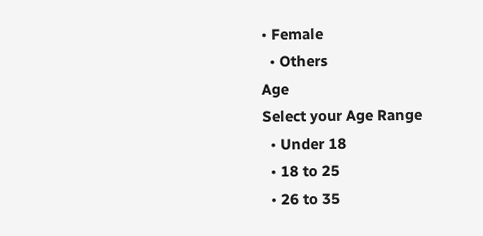• Female
  • Others
Age
Select your Age Range
  • Under 18
  • 18 to 25
  • 26 to 35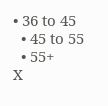• 36 to 45
  • 45 to 55
  • 55+
X